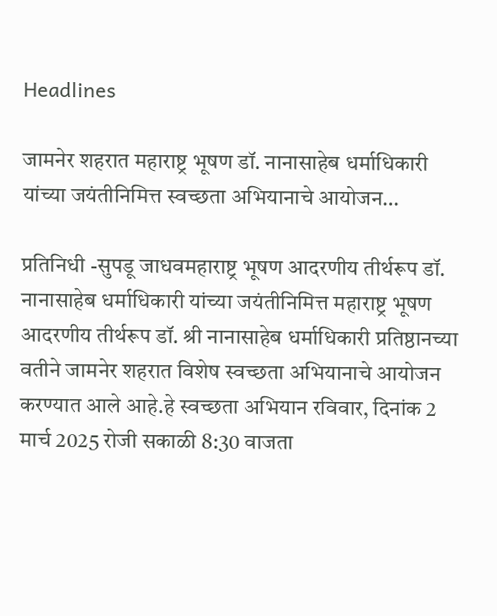Headlines

जामनेर शहरात महाराष्ट्र भूषण डॉ. नानासाहेब धर्माधिकारी यांच्या जयंतीनिमित्त स्वच्छता अभियानाचे आयोजन…

प्रतिनिधी -सुपडू जाधवमहाराष्ट्र भूषण आदरणीय तीर्थरूप डॉ. नानासाहेब धर्माधिकारी यांच्या जयंतीनिमित्त महाराष्ट्र भूषण आदरणीय तीर्थरूप डॉ. श्री नानासाहेब धर्माधिकारी प्रतिष्ठानच्या वतीने जामनेर शहरात विशेष स्वच्छता अभियानाचे आयोजन करण्यात आले आहे.हे स्वच्छता अभियान रविवार, दिनांक 2 मार्च 2025 रोजी सकाळी 8:30 वाजता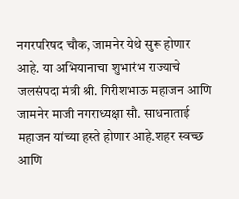नगरपरिषद चौक, जामनेर येथे सुरू होणार आहे. या अभियानाचा शुभारंभ राज्याचे जलसंपदा मंत्री श्री. गिरीशभाऊ महाजन आणि जामनेर माजी नगराध्यक्षा सौ. साधनाताई महाजन यांच्या हस्ते होणार आहे.शहर स्वच्छ आणि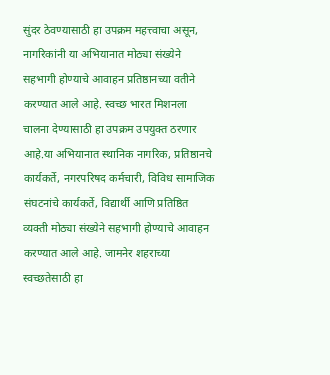सुंदर ठेवण्यासाठी हा उपक्रम महत्त्वाचा असून, नागरिकांनी या अभियानात मोठ्या संख्येने सहभागी होण्याचे आवाहन प्रतिष्ठानच्या वतीने करण्यात आले आहे. स्वच्छ भारत मिशनला चालना देण्यासाठी हा उपक्रम उपयुक्त ठरणार आहे.या अभियानात स्थानिक नागरिक, प्रतिष्ठानचे कार्यकर्ते, नगरपरिषद कर्मचारी, विविध सामाजिक संघटनांचे कार्यकर्ते, विद्यार्थी आणि प्रतिष्ठित व्यक्ती मोठ्या संख्येने सहभागी होण्याचे आवाहन करण्यात आले आहे. जामनेर शहराच्या स्वच्छतेसाठी हा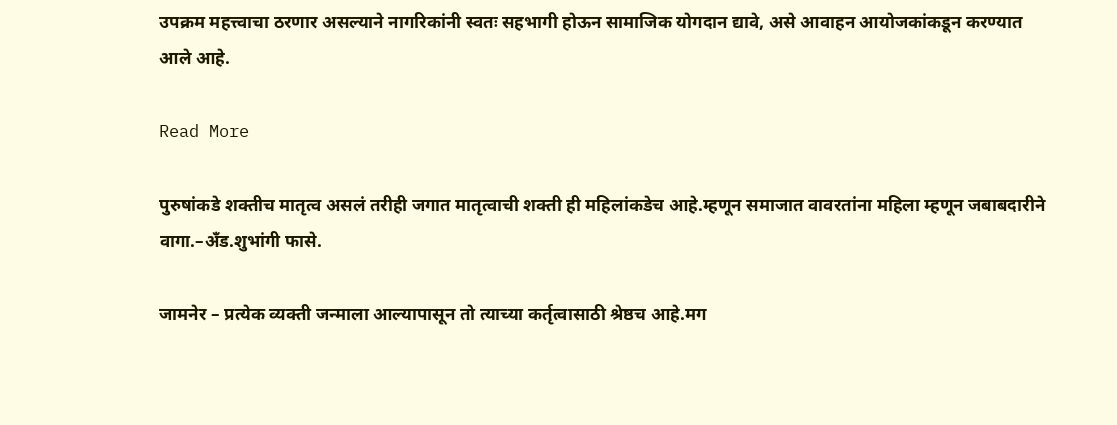उपक्रम महत्त्वाचा ठरणार असल्याने नागरिकांनी स्वतः सहभागी होऊन सामाजिक योगदान द्यावे, असे आवाहन आयोजकांकडून करण्यात आले आहे.

Read More

पुरुषांकडे शक्तीच मातृत्व असलं तरीही जगात मातृत्वाची शक्ती ही महिलांकडेच आहे.म्हणून समाजात वावरतांना महिला म्हणून जबाबदारीने वागा.–अँड.शुभांगी फासे.

जामनेर – प्रत्येक व्यक्ती जन्माला आल्यापासून तो त्याच्या कर्तृत्वासाठी श्रेष्ठच आहे.मग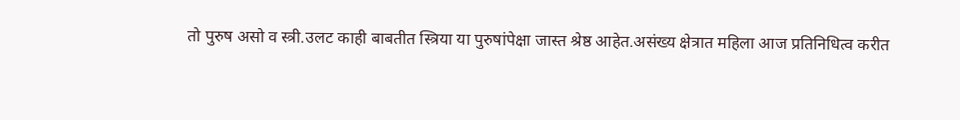तो पुरुष असो व स्त्री.उलट काही बाबतीत स्त्रिया या पुरुषांपेक्षा जास्त श्रेष्ठ आहेत.असंख्य क्षेत्रात महिला आज प्रतिनिधित्व करीत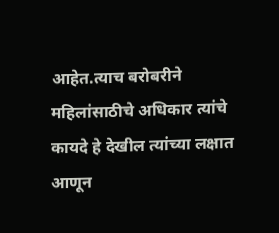आहेत.त्याच बरोबरीने महिलांसाठीचे अधिकार त्यांचे कायदे हे देखील त्यांच्या लक्षात आणून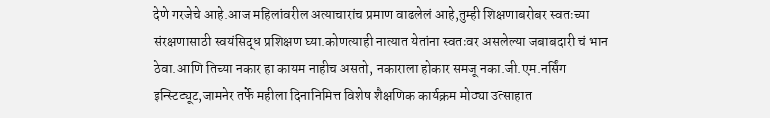देणे गरजेचे आहे.आज महिलांवरील अत्याचारांच प्रमाण वाढलेलं आहे,तुम्ही शिक्षणाबरोबर स्वतःच्या संरक्षणासाठी स्वयंसिद्ध प्रशिक्षण घ्या.कोणत्याही नात्यात येतांना स्वतःवर असलेल्या जबाबदारी चं भान ठेवा.आणि तिच्या नकार हा कायम नाहीच असतो, नकाराला होकार समजू नका.जी.एम.नर्सिंग इन्स्टिट्यूट,जामनेर तर्फे महीला दिनानिमित्त विशेष शैक्षणिक कार्यक्रम मोठ्या उत्साहात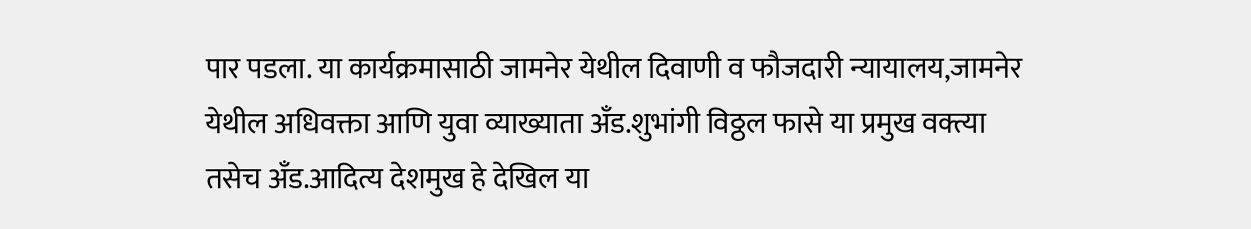पार पडला. या कार्यक्रमासाठी जामनेर येथील दिवाणी व फौजदारी न्यायालय,जामनेर येथील अधिवक्ता आणि युवा व्याख्याता अँड.शुभांगी विठ्ठल फासे या प्रमुख वक्त्या तसेच अँड.आदित्य देशमुख हे देखिल या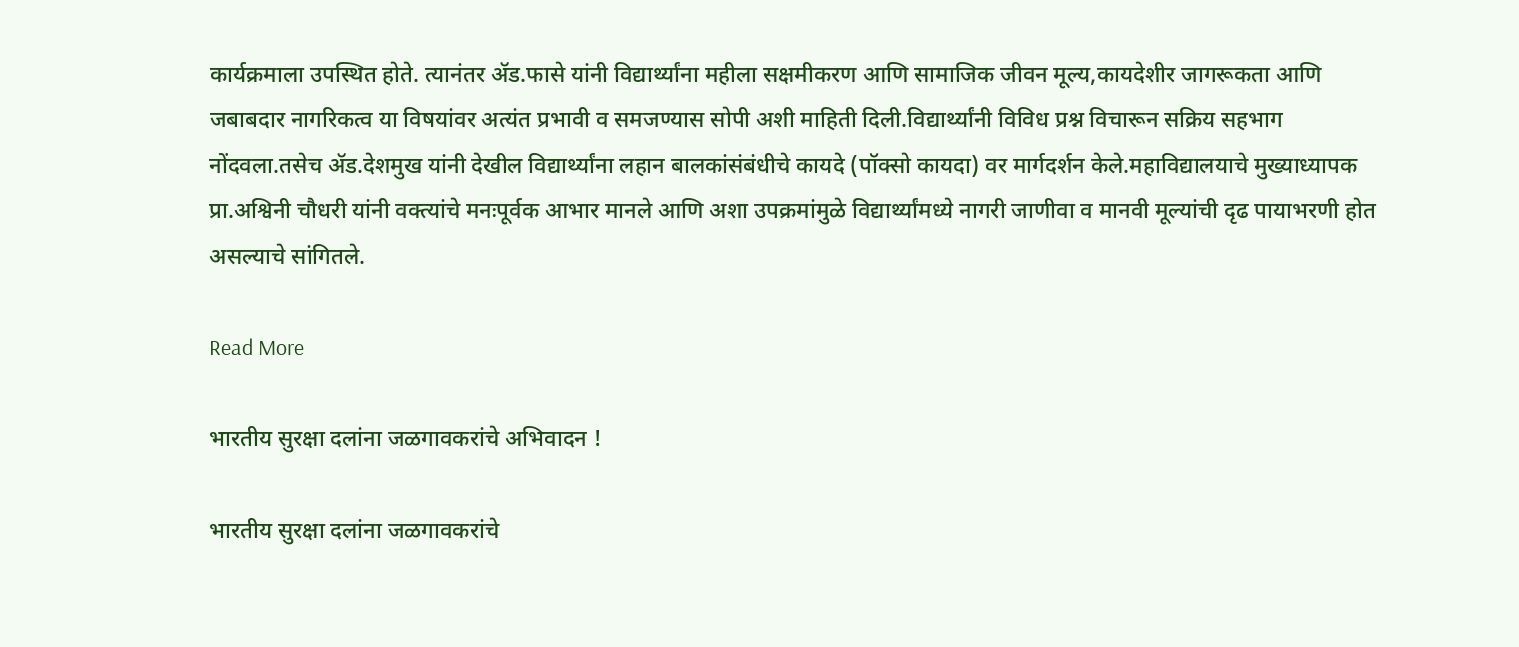कार्यक्रमाला उपस्थित होते. त्यानंतर ॲड.फासे यांनी विद्यार्थ्यांना महीला सक्षमीकरण आणि सामाजिक जीवन मूल्य,कायदेशीर जागरूकता आणि जबाबदार नागरिकत्व या विषयांवर अत्यंत प्रभावी व समजण्यास सोपी अशी माहिती दिली.विद्यार्थ्यांनी विविध प्रश्न विचारून सक्रिय सहभाग नोंदवला.तसेच ॲड.देशमुख यांनी देखील विद्यार्थ्यांना लहान बालकांसंबंधीचे कायदे (पॉक्सो कायदा) वर मार्गदर्शन केले.महाविद्यालयाचे मुख्याध्यापक प्रा.अश्विनी चौधरी यांनी वक्त्यांचे मनःपूर्वक आभार मानले आणि अशा उपक्रमांमुळे विद्यार्थ्यांमध्ये नागरी जाणीवा व मानवी मूल्यांची दृढ पायाभरणी होत असल्याचे सांगितले.

Read More

भारतीय सुरक्षा दलांना जळगावकरांचे अभिवादन !

भारतीय सुरक्षा दलांना जळगावकरांचे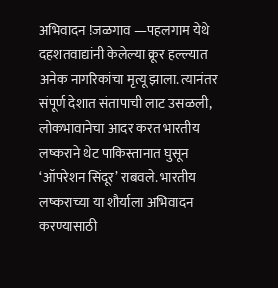अभिवादन !जळगाव —पहलगाम येथे दहशतवाद्यांनी केलेल्या क्रूर हल्ल्यात अनेक नागरिकांचा मृत्यू झाला. त्यानंतर संपूर्ण देशात संतापाची लाट उसळली, लोकभावानेचा आदर करत भारतीय लष्कराने थेट पाकिस्तानात घुसून ‘ऑपरेशन सिंदूर’ राबवले. भारतीय लष्कराच्या या शौर्याला अभिवादन करण्यासाठी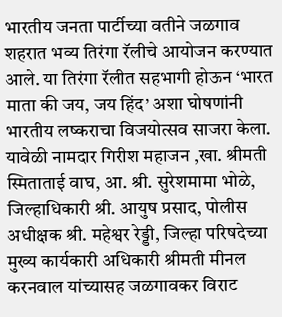भारतीय जनता पार्टीच्या वतीने जळगाव शहरात भव्य तिरंगा रॅलीचे आयोजन करण्यात आले. या तिरंगा रॅलीत सहभागी होऊन ‘भारत माता की जय, जय हिंद’ अशा घोषणांनी भारतीय लष्कराचा विजयोत्सव साजरा केला. यावेळी नामदार गिरीश महाजन ,खा. श्रीमती स्मिताताई वाघ, आ. श्री. सुरेशमामा भोळे, जिल्हाधिकारी श्री. आयुष प्रसाद, पोलीस अधीक्षक श्री. महेश्वर रेड्डी, जिल्हा परिषदेच्या मुख्य कार्यकारी अधिकारी श्रीमती मीनल करनवाल यांच्यासह जळगावकर विराट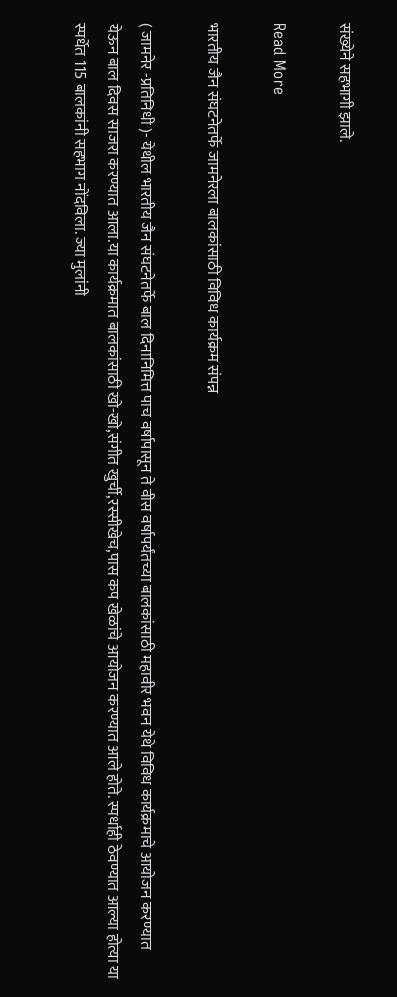संख्येने सहभागी झाले.

Read More

भारतीय जैन संघटनेतर्फे जामनेरला बालकांसाठी विविध कार्यक्रम संपन्न

( जामनेर -प्रतिनिधी )- येथील भारतीय जैन संघटनेतर्फे बाल दिनानिमित्त पाच वर्षापासून ते वीस वर्षापर्यंतच्या बालकांसाठी महावीर भवन येथे विविध कार्यक्रमाचे आयोजन करण्यात येऊन बाल दिवस साजरा करण्यात आला.या कार्यक्रमात बालकांसाठी खो-खो,संगीत खुर्ची,रस्सीखेच,पास कप खेळांचे आयोजन करण्यात आले होते. स्पर्धाही ठेवण्यात आल्या होत्या या स्पर्धेत 115 बालकांनी सहभाग नोंदविला. ज्या मुलांनी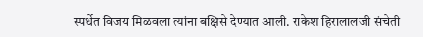स्पर्धेत विजय मिळवला त्यांना बक्षिसे देण्यात आली. राकेश हिरालालजी संचेती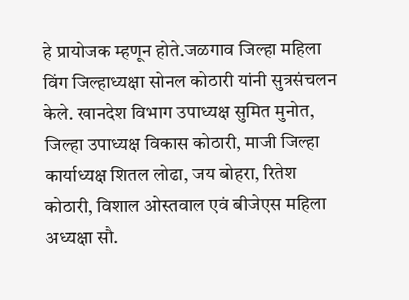हे प्रायोजक म्हणून होते.जळगाव जिल्हा महिला विंग जिल्हाध्यक्षा सोनल कोठारी यांनी सुत्रसंचलन केले. खानदेश विभाग उपाध्यक्ष सुमित मुनोत, जिल्हा उपाध्यक्ष विकास कोठारी, माजी जिल्हा कार्याध्यक्ष शितल लोढा, जय बोहरा, रितेश कोठारी, विशाल ओस्तवाल एवं बीजेएस महिला अध्यक्षा सौ.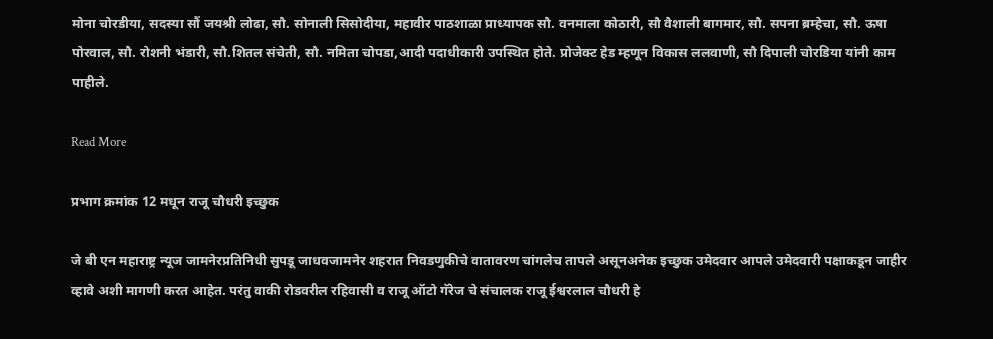मोना चोरडीया, सदस्या सौं जयश्री लोढा, सौ. सोनाली सिसोदीया, महावीर पाठशाळा प्राध्यापक सौ. वनमाला कोठारी, सौ वैशाली बागमार, सौ. सपना ब्रम्हेचा, सौ. ऊषा पोरवाल, सौ. रोशनी भंडारी, सौ.शितल संचेती, सौ. नमिता चोपडा,आदी पदाधीकारी उपस्थित होते. प्रोजेक्ट हेड म्हणून विकास ललवाणी, सौ दिपाली चोरडिया यांनी काम पाहीले.

Read More

प्रभाग क्रमांक 12 मधून राजू चौधरी इच्छुक

जे बी एन महाराष्ट्र न्यूज जामनेरप्रतिनिधी सुपडू जाधवजामनेर शहरात निवडणुकीचे वातावरण चांगलेच तापले असूनअनेक इच्छुक उमेदवार आपले उमेदवारी पक्षाकडून जाहीर व्हावे अशी मागणी करत आहेत. परंतु वाकी रोडवरील रहिवासी व राजू ऑटो गॅरेज चे संचालक राजू ईश्वरलाल चौधरी हे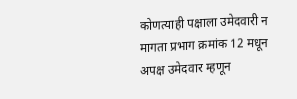कोणत्याही पक्षाला उमेदवारी न मागता प्रभाग क्रमांक 12 मधून अपक्ष उमेदवार म्हणून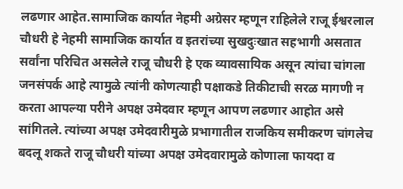लढणार आहेत.सामाजिक कार्यात नेहमी अग्रेसर म्हणून राहिलेले राजू ईश्वरलाल चौधरी हे नेहमी सामाजिक कार्यात व इतरांच्या सुखदुःखात सहभागी असतात सर्वांना परिचित असलेले राजू चौधरी हे एक व्यावसायिक असून त्यांचा चांगला जनसंपर्क आहे त्यामुळे त्यांनी कोणत्याही पक्षाकडे तिकीटाची सरळ मागणी न करता आपल्या परीने अपक्ष उमेदवार म्हणून आपण लढणार आहोत असे सांगितले. त्यांच्या अपक्ष उमेदवारीमुळे प्रभागातील राजकिय समीकरण चांगलेच बदलू शकते राजू चौधरी यांच्या अपक्ष उमेदवारामुळे कोणाला फायदा व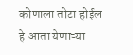कोणाला तोटा होईल हे आता येणाऱ्या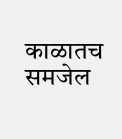काळातच समजेल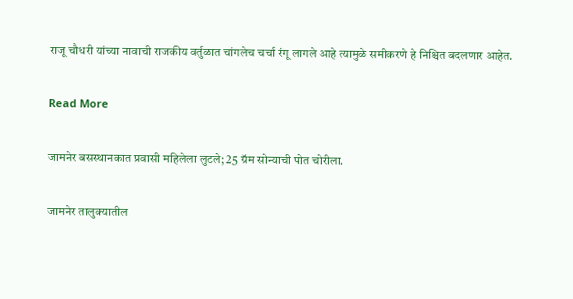राजू चौधरी यांच्या नावाची राजकीय वर्तुळात चांगलेच चर्चा रंगू लागले आहे त्यामुळे समीकरणे हे निश्चित बदलणार आहेत.

Read More

जामनेर बसस्थानकात प्रवासी महिलेला लुटले; 25 ग्रॅम सोन्याची पोत चोरीला.

जामनेर तालुक्यातील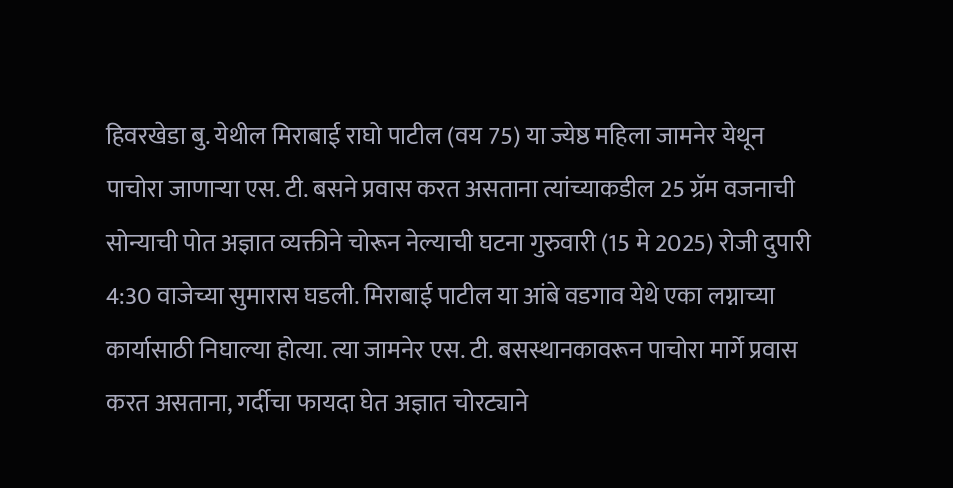हिवरखेडा बु. येथील मिराबाई राघो पाटील (वय 75) या ज्येष्ठ महिला जामनेर येथून पाचोरा जाणाऱ्या एस. टी. बसने प्रवास करत असताना त्यांच्याकडील 25 ग्रॅम वजनाची सोन्याची पोत अज्ञात व्यक्तीने चोरून नेल्याची घटना गुरुवारी (15 मे 2025) रोजी दुपारी 4:30 वाजेच्या सुमारास घडली. मिराबाई पाटील या आंबे वडगाव येथे एका लग्नाच्या कार्यासाठी निघाल्या होत्या. त्या जामनेर एस. टी. बसस्थानकावरून पाचोरा मार्गे प्रवास करत असताना, गर्दीचा फायदा घेत अज्ञात चोरट्याने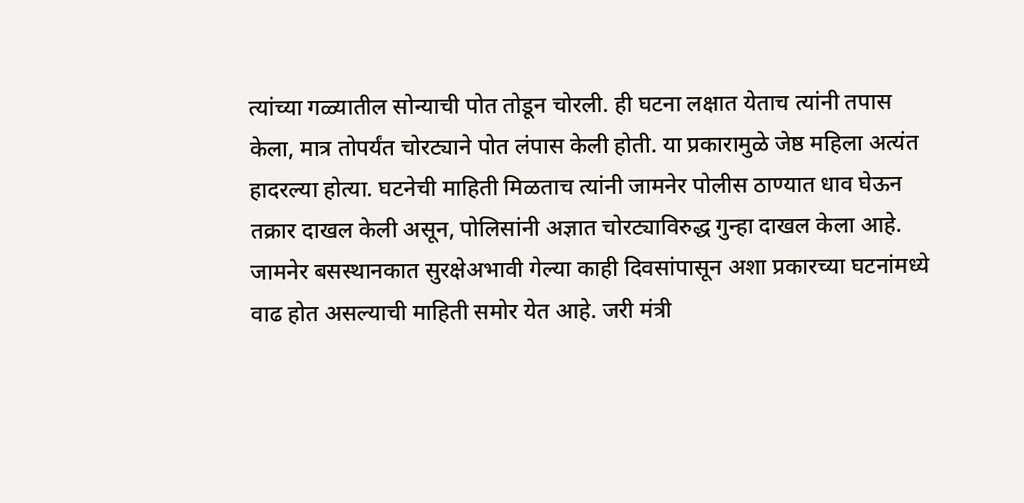त्यांच्या गळ्यातील सोन्याची पोत तोडून चोरली. ही घटना लक्षात येताच त्यांनी तपास केला, मात्र तोपर्यंत चोरट्याने पोत लंपास केली होती. या प्रकारामुळे जेष्ठ महिला अत्यंत हादरल्या होत्या. घटनेची माहिती मिळताच त्यांनी जामनेर पोलीस ठाण्यात धाव घेऊन तक्रार दाखल केली असून, पोलिसांनी अज्ञात चोरट्याविरुद्ध गुन्हा दाखल केला आहे. जामनेर बसस्थानकात सुरक्षेअभावी गेल्या काही दिवसांपासून अशा प्रकारच्या घटनांमध्ये वाढ होत असल्याची माहिती समोर येत आहे. जरी मंत्री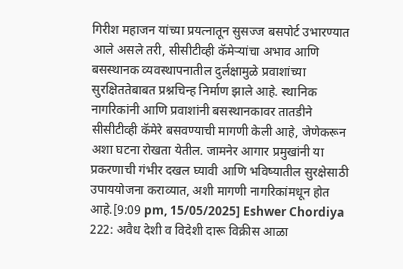गिरीश महाजन यांच्या प्रयत्नातून सुसज्ज बसपोर्ट उभारण्यात आले असले तरी, सीसीटीव्ही कॅमेऱ्यांचा अभाव आणि बसस्थानक व्यवस्थापनातील दुर्लक्षामुळे प्रवाशांच्या सुरक्षिततेबाबत प्रश्नचिन्ह निर्माण झाले आहे. स्थानिक नागरिकांनी आणि प्रवाशांनी बसस्थानकावर तातडीने सीसीटीव्ही कॅमेरे बसवण्याची मागणी केली आहे, जेणेकरून अशा घटना रोखता येतील. जामनेर आगार प्रमुखांनी या प्रकरणाची गंभीर दखल घ्यावी आणि भविष्यातील सुरक्षेसाठी उपाययोजना कराव्यात, अशी मागणी नागरिकांमधून होत आहे.[9:09 pm, 15/05/2025] Eshwer Chordiya 222: अवैध देशी व विदेशी दारू विक्रीस आळा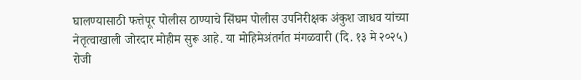घालण्यासाठी फत्तेपूर पोलीस ठाण्याचे सिंघम पोलीस उपनिरीक्षक अंकुश जाधव यांच्या नेतृत्वाखाली जोरदार मोहीम सुरू आहे. या मोहिमेअंतर्गत मंगळवारी (दि. १३ मे २०२५) रोजी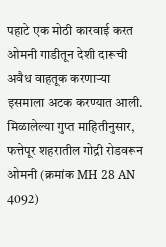पहाटे एक मोठी कारवाई करत ओमनी गाडीतून देशी दारूची अवैध वाहतूक करणाऱ्या इसमाला अटक करण्यात आली. मिळालेल्या गुप्त माहितीनुसार, फत्तेपूर शहरातील गोद्री रोडवरून ओमनी (क्रमांक MH 28 AN 4092)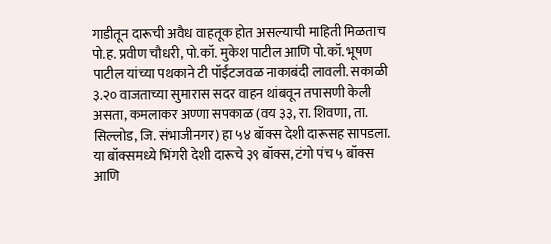गाडीतून दारूची अवैध वाहतूक होत असल्याची माहिती मिळताच पो.ह. प्रवीण चौधरी, पो.कॉ. मुकेश पाटील आणि पो.कॉ. भूषण पाटील यांच्या पथकाने टी पॉईंटजवळ नाकाबंदी लावली. सकाळी ३.२० वाजताच्या सुमारास सदर वाहन थांबवून तपासणी केली असता, कमलाकर अण्णा सपकाळ (वय ३३, रा. शिवणा, ता. सिल्लोड, जि. संभाजीनगर) हा ५४ बॉक्स देशी दारूसह सापडला. या बॉक्समध्ये भिंगरी देशी दारूचे ३९ बॉक्स, टंगो पंच ५ बॉक्स आणि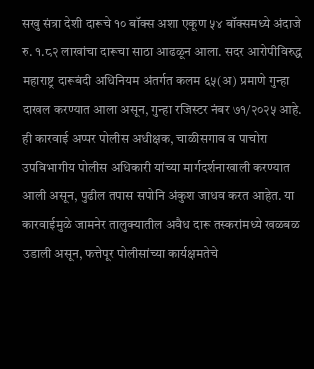सखु संत्रा देशी दारूचे १० बॉक्स अशा एकूण ५४ बॉक्समध्ये अंदाजे रु. १.८२ लाखांचा दारूचा साठा आढळून आला. सदर आरोपीविरुद्ध महाराष्ट्र दारूबंदी अधिनियम अंतर्गत कलम ६५(अ) प्रमाणे गुन्हा दाखल करण्यात आला असून, गुन्हा रजिस्टर नंबर ७१/२०२५ आहे. ही कारवाई अप्पर पोलीस अधीक्षक, चाळीसगाव व पाचोरा उपविभागीय पोलीस अधिकारी यांच्या मार्गदर्शनाखाली करण्यात आली असून, पुढील तपास सपोनि अंकुश जाधव करत आहेत. या कारवाईमुळे जामनेर तालुक्यातील अवैध दारू तस्करांमध्ये खळबळ उडाली असून, फत्तेपूर पोलीसांच्या कार्यक्षमतेचे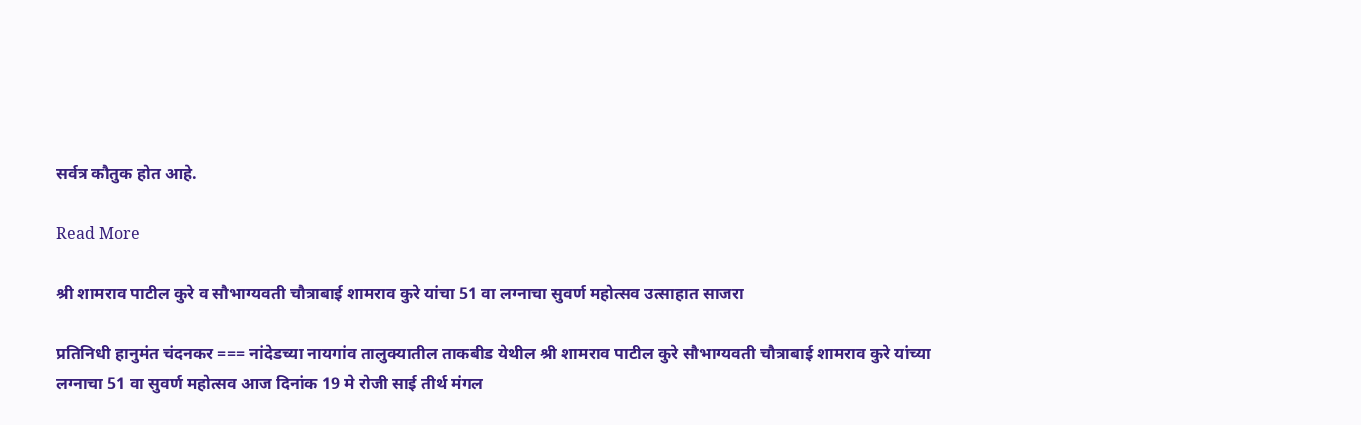सर्वत्र कौतुक होत आहे.

Read More

श्री शामराव पाटील कुरे व सौभाग्यवती चौत्राबाई शामराव कुरे यांचा 51 वा लग्नाचा सुवर्ण महोत्सव उत्साहात साजरा

प्रतिनिधी हानुमंत चंदनकर === नांदेडच्या नायगांव तालुक्यातील ताकबीड येथील श्री शामराव पाटील कुरे सौभाग्यवती चौत्राबाई शामराव कुरे यांच्या लग्नाचा 51 वा सुवर्ण महोत्सव आज दिनांक 19 मे रोजी साई तीर्थ मंगल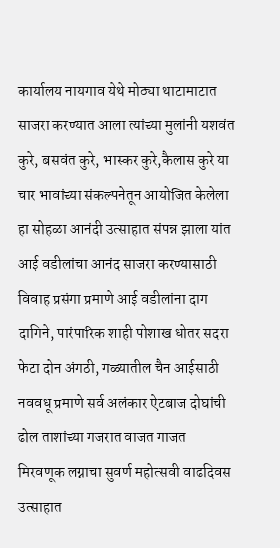कार्यालय नायगाव येथे मोठ्या थाटामाटात साजरा करण्यात आला त्यांच्या मुलांनी यशवंत कुरे, बसवंत कुरे, भास्कर कुरे,कैलास कुरे या चार भावांच्या संकल्पनेतून आयोजित केलेला हा सोहळा आनंदी उत्साहात संपन्न झाला यांत आई वडीलांचा आनंद साजरा करण्यासाठी विवाह प्रसंगा प्रमाणे आई वडीलांना दाग दागिने, पारंपारिक शाही पोशाख धोतर सदरा फेटा दोन अंगठी, गळ्यातील चैन आईसाठी नववधू प्रमाणे सर्व अलंकार ऐटबाज दोघांची ढोल ताशांच्या गजरात वाजत गाजत मिरवणूक लग्नाचा सुवर्ण महोत्सवी वाढदिवस उत्साहात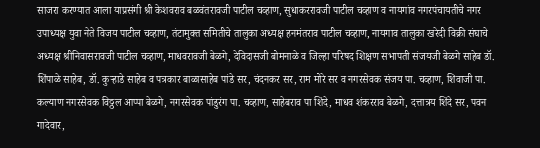साजरा करण्यात आला याप्रसंगी श्री केशवराव बळवंतरावजी पाटील चव्हाण, सुधाकररावजी पाटील चव्हाण व नायगांव नगरपंचायतीचे नगर उपाध्यक्ष युवा नेते विजय पाटील चव्हाण, तंटामुक्त समितीचे तालुका अध्यक्ष हनमंतराव पाटील चव्हाण, नायगाव तालुका खरेदी विक्री संघाचे अध्यक्ष श्रीनिवासरावजी पाटील चव्हाण, माधवरावजी बेळगे, देविदासजी बोमनाळे व जिल्हा परिषद शिक्षण सभापती संजयजी बेळगे साहेब डॉ. शिंपाळे साहेब, डॉ. कुऱ्हाडे साहेब व पत्रकार बाळासाहेब पांडे सर, चंदनकर सर, राम मोरे सर व नगरसेवक संजय पा. चव्हाण, शिवाजी पा. कल्याण नगरसेवक विठ्ठल आप्पा बेळगे, नगरसेवक पांडुरंग पा. चव्हाण, साहेबराव पा शिंदे, माधव शंकरराव बेळगे, दत्तात्रय शिंदे सर, पवन गादेवार,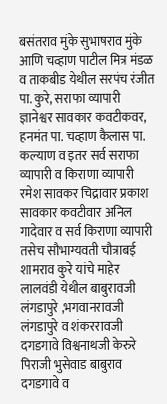बसंतराव मुंके सुभाषराव मुंके आणि चव्हाण पाटील मित्र मंडळ व ताकबीड येथील सरपंच रंजीत पा. कुरे, सराफा व्यापारी ज्ञानेश्वर सावकार कवटीकवर, हनमंत पा. चव्हाण कैलास पा. कल्याण व इतर सर्व सराफा व्यापारी व किराणा व्यापारी रमेश सावकर चिद्रावार प्रकाश सावकार कवटीवार अनिल गादेवार व सर्व किराणा व्यापारी तसेच सौभाग्यवती चौत्राबई शामराव कुरे यांचे माहेर लालवंडी येथील बाबुरावजी लंगडापुरे ,भगवानरावजी लंगडापुरे व शंकररावजी दगडगावे विश्वनाथजी केरुरे पिराजी भुसेवाड बाबुराव दगडगावे व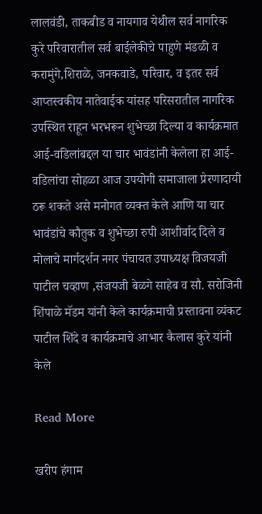लालवंडी, ताकबीड व नायगाव येथील सर्व नागरिक कुरे परिवारातील सर्व बाईलेकीचे पाहुणे मंडळी व करामुंगे,शिराळे, जनकवाडे, परिवार, व इतर सर्व आप्तस्वकीय नातेवाईक यांसह परिसरातील नागरिक उपस्थित राहून भरभरून शुभेच्छा दिल्या व कार्यक्रमात आई-वडिलांबद्दल या चार भावंडांनी केलेला हा आई-वडिलांचा सोहळा आज उपयोगी समाजाला प्रेरणादायी ठरू शकते असे मनोगत व्यक्त केले आणि या चार भावंडांचे कौतुक व शुभेच्छा रुपी आशीर्वाद दिले व मोलाचे मार्गदर्शन नगर पंचायत उपाध्यक्ष विजयजी पाटील चव्हाण ,संजयजी बेळगे साहेब व सौ. सरोजिनी शिंपाळे मॅडम यांनी केले कार्यक्रमाची प्रस्तावना व्यंकट पाटील शिंदे व कार्यक्रमाचे आभार कैलास कुरे यांनी केले

Read More

खरीप हंगाम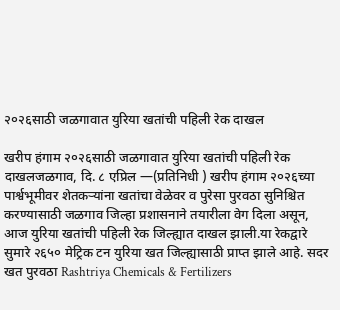२०२६साठी जळगावात युरिया खतांची पहिली रेक दाखल

खरीप हंगाम २०२६साठी जळगावात युरिया खतांची पहिली रेक दाखलजळगाव, दि. ८ एप्रिल —(प्रतिनिधी ) खरीप हंगाम २०२६च्या पार्श्वभूमीवर शेतकऱ्यांना खतांचा वेळेवर व पुरेसा पुरवठा सुनिश्चित करण्यासाठी जळगाव जिल्हा प्रशासनाने तयारीला वेग दिला असून, आज युरिया खतांची पहिली रेक जिल्ह्यात दाखल झाली.या रेकद्वारे सुमारे २६५० मेट्रिक टन युरिया खत जिल्ह्यासाठी प्राप्त झाले आहे. सदर खत पुरवठा Rashtriya Chemicals & Fertilizers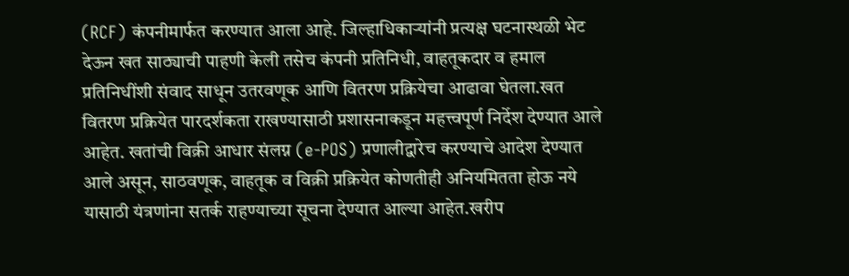(RCF) कंपनीमार्फत करण्यात आला आहे. जिल्हाधिकाऱ्यांनी प्रत्यक्ष घटनास्थळी भेट देऊन खत साठ्याची पाहणी केली तसेच कंपनी प्रतिनिधी, वाहतूकदार व हमाल प्रतिनिधींशी संवाद साधून उतरवणूक आणि वितरण प्रक्रियेचा आढावा घेतला.खत वितरण प्रक्रियेत पारदर्शकता राखण्यासाठी प्रशासनाकडून महत्त्वपूर्ण निर्देश देण्यात आले आहेत. खतांची विक्री आधार संलग्न (e-POS) प्रणालीद्वारेच करण्याचे आदेश देण्यात आले असून, साठवणूक, वाहतूक व विक्री प्रक्रियेत कोणतीही अनियमितता होऊ नये यासाठी यंत्रणांना सतर्क राहण्याच्या सूचना देण्यात आल्या आहेत.खरीप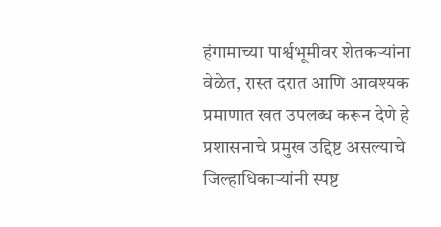हंगामाच्या पार्श्वभूमीवर शेतकऱ्यांना वेळेत, रास्त दरात आणि आवश्यक प्रमाणात खत उपलब्ध करून देणे हे प्रशासनाचे प्रमुख उद्दिष्ट असल्याचे जिल्हाधिकाऱ्यांनी स्पष्ट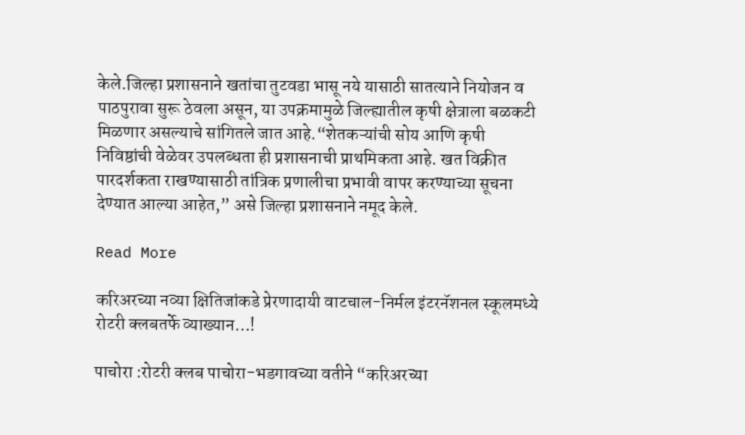केले.जिल्हा प्रशासनाने खतांचा तुटवडा भासू नये यासाठी सातत्याने नियोजन व पाठपुरावा सुरू ठेवला असून, या उपक्रमामुळे जिल्ह्यातील कृषी क्षेत्राला बळकटी मिळणार असल्याचे सांगितले जात आहे.“शेतकऱ्यांची सोय आणि कृषी निविष्ठांची वेळेवर उपलब्धता ही प्रशासनाची प्राथमिकता आहे. खत विक्रीत पारदर्शकता राखण्यासाठी तांत्रिक प्रणालीचा प्रभावी वापर करण्याच्या सूचना देण्यात आल्या आहेत,” असे जिल्हा प्रशासनाने नमूद केले.

Read More

करिअरच्या नव्या क्षितिजांकडे प्रेरणादायी वाटचाल-निर्मल इंटरनॅशनल स्कूलमध्ये रोटरी क्लबतर्फे व्याख्यान…!

पाचोरा :रोटरी क्लब पाचोरा-भडगावच्या वतीने “करिअरच्या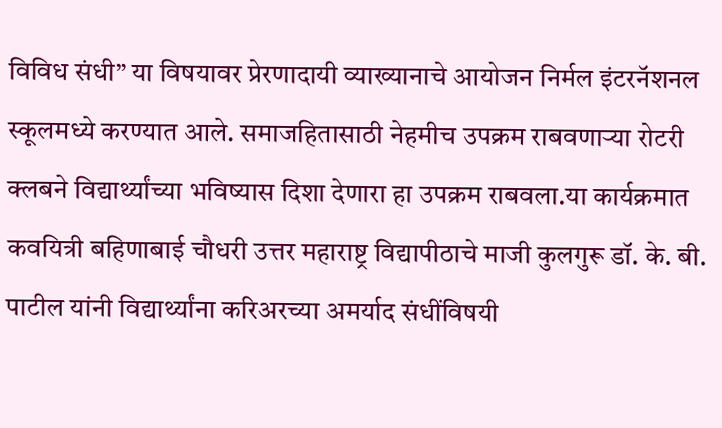विविध संधी” या विषयावर प्रेरणादायी व्याख्यानाचे आयोजन निर्मल इंटरनॅशनल स्कूलमध्ये करण्यात आले. समाजहितासाठी नेहमीच उपक्रम राबवणाऱ्या रोटरी क्लबने विद्यार्थ्यांच्या भविष्यास दिशा देणारा हा उपक्रम राबवला.या कार्यक्रमात कवयित्री बहिणाबाई चौधरी उत्तर महाराष्ट्र विद्यापीठाचे माजी कुलगुरू डॉ. के. बी. पाटील यांनी विद्यार्थ्यांना करिअरच्या अमर्याद संधींविषयी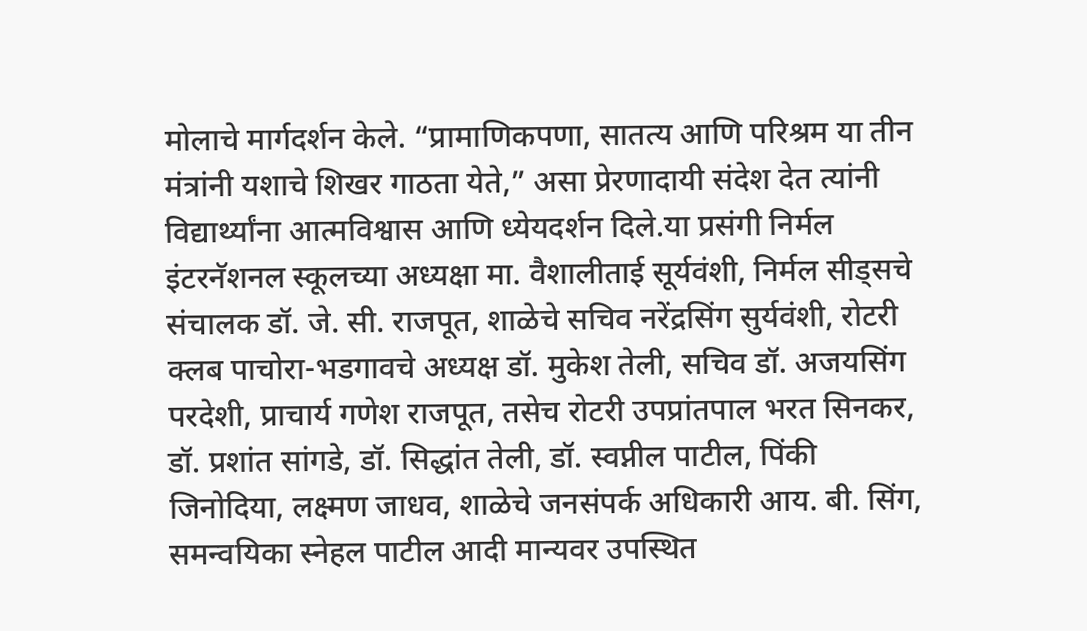मोलाचे मार्गदर्शन केले. “प्रामाणिकपणा, सातत्य आणि परिश्रम या तीन मंत्रांनी यशाचे शिखर गाठता येते,” असा प्रेरणादायी संदेश देत त्यांनी विद्यार्थ्यांना आत्मविश्वास आणि ध्येयदर्शन दिले.या प्रसंगी निर्मल इंटरनॅशनल स्कूलच्या अध्यक्षा मा. वैशालीताई सूर्यवंशी, निर्मल सीड्सचे संचालक डॉ. जे. सी. राजपूत, शाळेचे सचिव नरेंद्रसिंग सुर्यवंशी, रोटरी क्लब पाचोरा-भडगावचे अध्यक्ष डॉ. मुकेश तेली, सचिव डॉ. अजयसिंग परदेशी, प्राचार्य गणेश राजपूत, तसेच रोटरी उपप्रांतपाल भरत सिनकर, डॉ. प्रशांत सांगडे, डॉ. सिद्धांत तेली, डॉ. स्वप्नील पाटील, पिंकी जिनोदिया, लक्ष्मण जाधव, शाळेचे जनसंपर्क अधिकारी आय. बी. सिंग, समन्वयिका स्नेहल पाटील आदी मान्यवर उपस्थित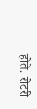होते. रोटरी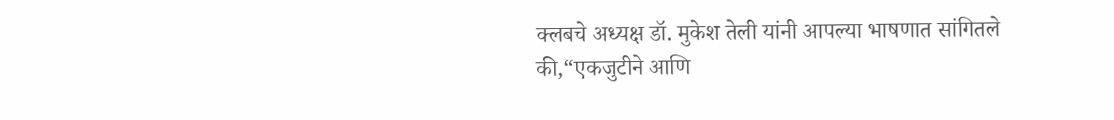क्लबचे अध्यक्ष डॉ. मुकेश तेली यांनी आपल्या भाषणात सांगितले की,“एकजुटीने आणि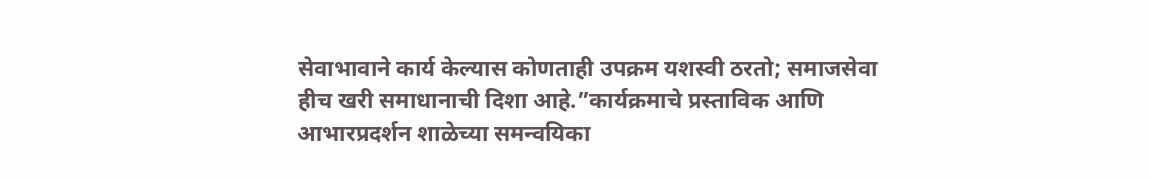सेवाभावाने कार्य केल्यास कोणताही उपक्रम यशस्वी ठरतो; समाजसेवा हीच खरी समाधानाची दिशा आहे.”कार्यक्रमाचे प्रस्ताविक आणि आभारप्रदर्शन शाळेच्या समन्वयिका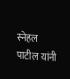स्नेहल पाटील यांनी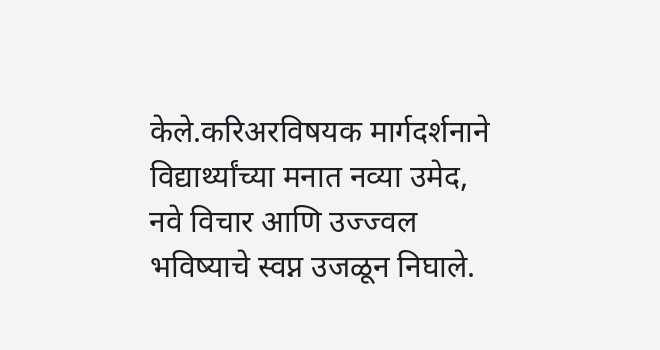केले.करिअरविषयक मार्गदर्शनाने विद्यार्थ्यांच्या मनात नव्या उमेद, नवे विचार आणि उज्ज्वल भविष्याचे स्वप्न उजळून निघाले.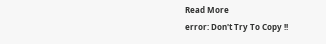Read More
error: Don't Try To Copy !!